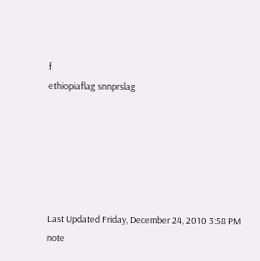f
ethiopiaflag snnprslag






Last Updated Friday, December 24, 2010 3:58 PM
note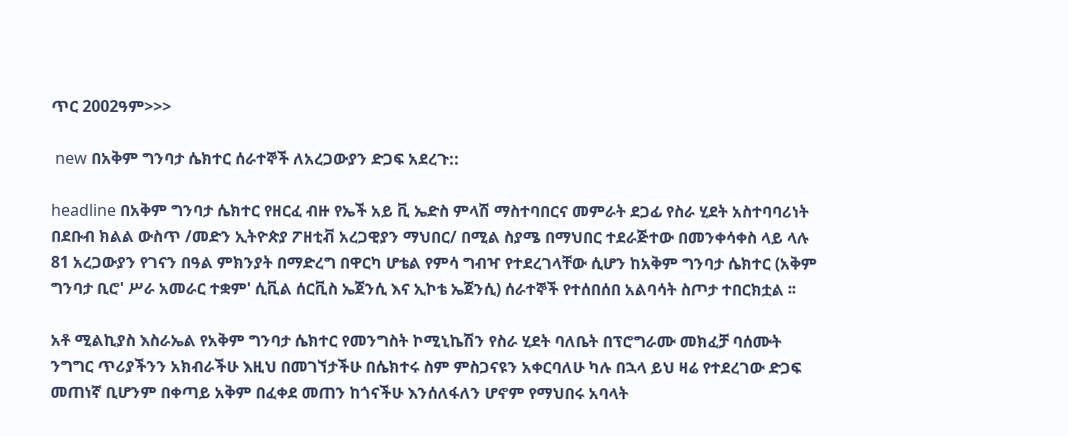ጥር 2002ዓም>>>

 new በአቅም ግንባታ ሴክተር ሰራተኞች ለአረጋውያን ድጋፍ አደረጉ::

headline በአቅም ግንባታ ሴክተር የዘርፈ ብዙ የኤች አይ ቪ ኤድስ ምላሽ ማስተባበርና መምራት ደጋፊ የስራ ሂደት አስተባባሪነት በደቡብ ክልል ውስጥ /መድን ኢትዮጵያ ፖዘቲቭ አረጋዊያን ማህበር/ በሚል ስያሜ በማህበር ተደራጅተው በመንቀሳቀስ ላይ ላሉ 81 አረጋውያን የገናን በዓል ምክንያት በማድረግ በዋርካ ሆቴል የምሳ ግብዣ የተደረገላቸው ሲሆን ከአቅም ግንባታ ሴክተር (አቅም ግንባታ ቢሮ' ሥራ አመራር ተቋም' ሲቪል ሰርቪስ ኤጀንሲ እና ኢኮቴ ኤጀንሲ) ሰራተኞች የተሰበሰበ አልባሳት ስጦታ ተበርክቷል ፡፡

አቶ ሚልኪያስ እስራኤል የአቅም ግንባታ ሴክተር የመንግስት ኮሚኒኬሽን የስራ ሂደት ባለቤት በፕሮግራሙ መክፈቻ ባሰሙት ንግግር ጥሪያችንን አክብራችሁ እዚህ በመገኘታችሁ በሴክተሩ ስም ምስጋናዩን አቀርባለሁ ካሉ በኋላ ይህ ዛሬ የተደረገው ድጋፍ መጠነኛ ቢሆንም በቀጣይ አቅም በፈቀደ መጠን ከጎናችሁ እንሰለፋለን ሆኖም የማህበሩ አባላት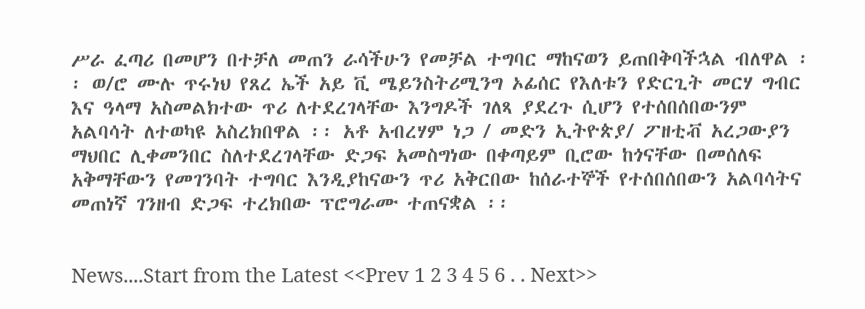ሥራ ፈጣሪ በመሆን በተቻለ መጠን ራሳችሁን የመቻል ተግባር ማከናወን ይጠበቅባችኋል ብለዋል ፡፡ ወ/ሮ ሙሉ ጥሩነህ የጸረ ኤች አይ ቪ ሜይንስትሪሚንግ ኦፊሰር የእለቱን የድርጊት መርሃ ግብር እና ዓላማ አስመልክተው ጥሪ ለተደረገላቸው እንግዶች ገለጻ ያደረጉ ሲሆን የተሰበሰበውንም አልባሳት ለተወካዩ አስረክበዋል ፡፡ አቶ አብረሃም ነጋ / መድን ኢትዮጵያ/ ፖዘቲቭ አረጋውያን ማህበር ሊቀመንበር ስለተደረገላቸው ድጋፍ አመስግነው በቀጣይም ቢሮው ከጎናቸው በመሰለፍ አቅማቸውን የመገንባት ተግባር እንዲያከናውን ጥሪ አቅርበው ከሰራተኞች የተሰበሰበውን አልባሳትና መጠነኛ ገንዘብ ድጋፍ ተረክበው ፕሮግራሙ ተጠናቋል ፡፡


News....Start from the Latest <<Prev 1 2 3 4 5 6 . . Next>>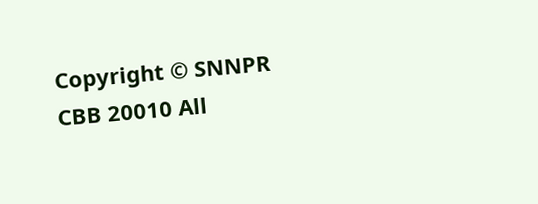Copyright © SNNPR CBB 20010 All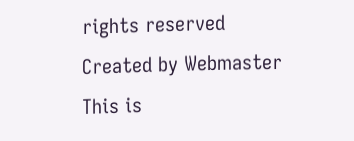rights reserved
Created by Webmaster
This is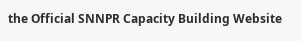the Official SNNPR Capacity Building Website